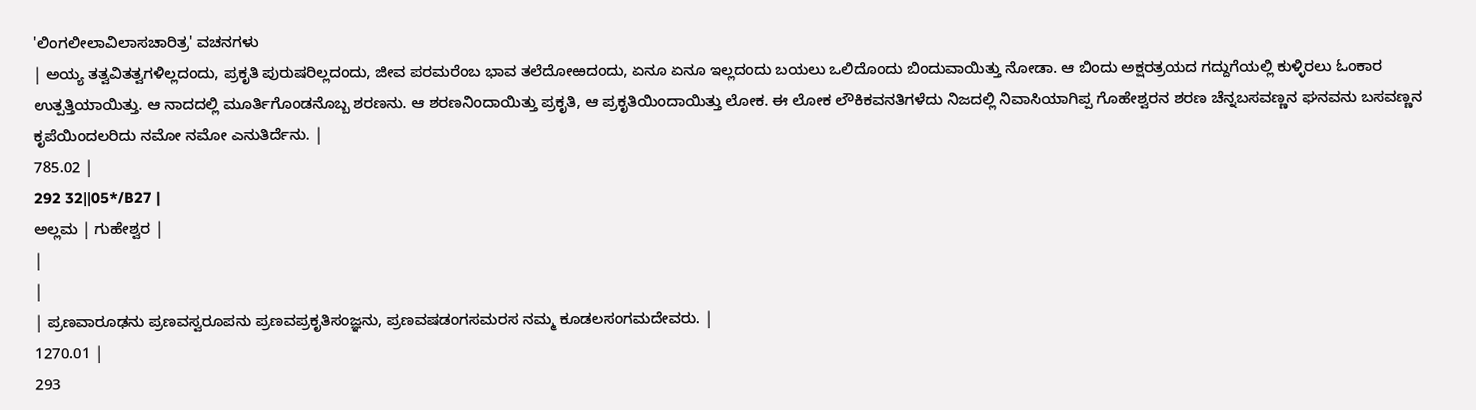'ಲಿಂಗಲೀಲಾವಿಲಾಸಚಾರಿತ್ರ' ವಚನಗಳು
| ಅಯ್ಯ ತತ್ವವಿತತ್ವಗಳಿಲ್ಲದಂದು, ಪ್ರಕೃತಿ ಪುರುಷರಿಲ್ಲದಂದು, ಜೀವ ಪರಮರೆಂಬ ಭಾವ ತಲೆದೋಱದಂದು, ಏನೂ ಏನೂ ಇಲ್ಲದಂದು ಬಯಲು ಒಲಿದೊಂದು ಬಿಂದುವಾಯಿತ್ತು ನೋಡಾ. ಆ ಬಿಂದು ಅಕ್ಷರತ್ರಯದ ಗದ್ದುಗೆಯಲ್ಲಿ ಕುಳ್ಳಿರಲು ಓಂಕಾರ ಉತ್ಪತ್ತಿಯಾಯಿತ್ತು. ಆ ನಾದದಲ್ಲಿ ಮೂರ್ತಿಗೊಂಡನೊಬ್ಬ ಶರಣನು. ಆ ಶರಣನಿಂದಾಯಿತ್ತು ಪ್ರಕೃತಿ, ಆ ಪ್ರಕೃತಿಯಿಂದಾಯಿತ್ತು ಲೋಕ. ಈ ಲೋಕ ಲೌಕಿಕವನತಿಗಳೆದು ನಿಜದಲ್ಲಿ ನಿವಾಸಿಯಾಗಿಪ್ಪ ಗೊಹೇಶ್ವರನ ಶರಣ ಚೆನ್ನಬಸವಣ್ಣನ ಘನವನು ಬಸವಣ್ಣನ ಕೃಪೆಯಿಂದಲರಿದು ನಮೋ ನಮೋ ಎನುತಿರ್ದೆನು. |
785.02 |
292 32‖05*/B27 |
ಅಲ್ಲಮ | ಗುಹೇಶ್ವರ |
|
|
| ಪ್ರಣವಾರೂಢನು ಪ್ರಣವಸ್ವರೂಪನು ಪ್ರಣವಪ್ರಕೃತಿಸಂಜ್ಞನು, ಪ್ರಣವಷಡಂಗಸಮರಸ ನಮ್ಮ ಕೂಡಲಸಂಗಮದೇವರು. |
1270.01 |
293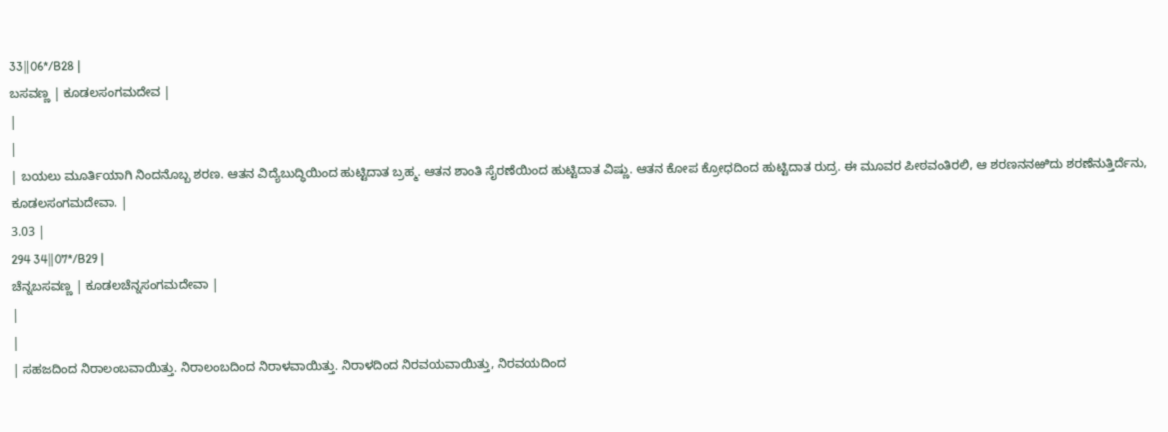33‖06*/B28 |
ಬಸವಣ್ಣ | ಕೂಡಲಸಂಗಮದೇವ |
|
|
| ಬಯಲು ಮೂರ್ತಿಯಾಗಿ ನಿಂದನೊಬ್ಬ ಶರಣ. ಆತನ ವಿದ್ಯೆಬುದ್ಧಿಯಿಂದ ಹುಟ್ಟಿದಾತ ಬ್ರಹ್ಮ. ಆತನ ಶಾಂತಿ ಸೈರಣೆಯಿಂದ ಹುಟ್ಟಿದಾತ ವಿಷ್ಣು. ಆತನ ಕೋಪ ಕ್ರೋಧದಿಂದ ಹುಟ್ಟಿದಾತ ರುದ್ರ. ಈ ಮೂವರ ಪೀಠವಂತಿರಲಿ, ಆ ಶರಣನನಱಿದು ಶರಣೆನುತ್ತಿರ್ದೆನು, ಕೂಡಲಸಂಗಮದೇವಾ. |
3.03 |
294 34‖07*/B29 |
ಚೆನ್ನಬಸವಣ್ಣ | ಕೂಡಲಚೆನ್ನಸಂಗಮದೇವಾ |
|
|
| ಸಹಜದಿಂದ ನಿರಾಲಂಬವಾಯಿತ್ತು. ನಿರಾಲಂಬದಿಂದ ನಿರಾಳವಾಯಿತ್ತು. ನಿರಾಳದಿಂದ ನಿರವಯವಾಯಿತ್ತು, ನಿರವಯದಿಂದ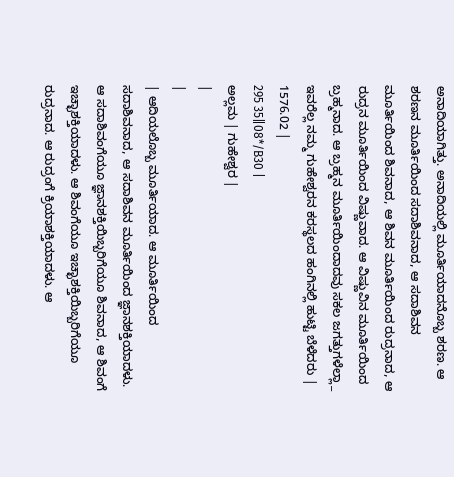ಅನಾದಿಯಾಗಿತ್ತು. ಅನಾದಿಯಲ್ಲಿ ಮೂರ್ತಿಯಾದನೊಬ್ಬ ಶರಣ. ಆ ಶರಣನ ಮೂರ್ತಿಯಿಂದ ಸದಾಶಿವನಾದ, ಆ ಸದಾಶಿವನ ಮೂರ್ತಿಯಿಂದ ಶಿವನಾದ, ಆ ಶಿವನ ಮೂರ್ತಿಯಿಂದ ರುದ್ರನಾದ, ಆ ರುದ್ರನ ಮೂರ್ತಿಯಿಂದ ವಿಷ್ಣುವಾದ. ಆ ವಿಷ್ಣುವಿನ ಮೂರ್ತಿಯಿಂದ ಬ್ರಹ್ಮನಾದ. ಆ ಬ್ರಹ್ಮನ ಮೂರ್ತಿಯಿಂದಾದವು ಸಕಲ ಜಗತ್ತುಗಳೆಲ್ಲಾ_ ಇವರೆಲ್ಲ ನಮ್ಮ ಗುಹೇಶ್ವರನ ಕರಸ್ಥಲದ ಹಂಗಿನಲ್ಲಿ ಹುಟ್ಟಿ ಬೆಳೆದರು |
1576.02 |
295 35‖08*/B30 |
ಅಲ್ಲಮ | ಗುಹೇಶ್ವರ |
|
|
| ಆದಿಯಲೊಬ್ಬ ಮೂರ್ತಿಯಾದ. ಆ ಮೂರ್ತಿಯಿಂದ ಸದಾಶಿವನಾದ, ಆ ಸದಾಶಿವನ ಮೂರ್ತಿಯಿಂದ ಜ್ಞಾನಶಕ್ತಿಯಾದಳು. ಆ ಸದಾಶಿವಂಗೆಯೂ ಜ್ಞಾನಶಕ್ತಿಯಿಬ್ಬರಿಗೆಯೂ ಶಿವನಾದ, ಆ ಶಿವಂಗೆ ಇಚ್ಛಾಶಕ್ತಿಯಾದಳು. ಆ ಶಿವಂಗೆಯೂ ಇಚ್ಛಾಶಕ್ತಿಯಿಬ್ಬರಿಗೆಯೂ ರುದ್ರನಾದ. ಆ ರುದ್ರಂಗೆ ಕ್ರಿಯಾಶಕ್ತಿಯಾದಳು. ಆ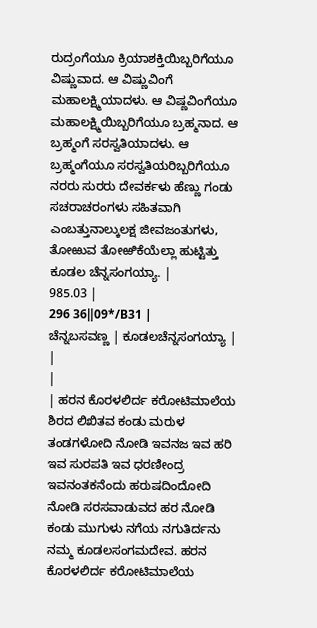ರುದ್ರಂಗೆಯೂ ಕ್ರಿಯಾಶಕ್ತಿಯಿಬ್ಬರಿಗೆಯೂ ವಿಷ್ಣುವಾದ. ಆ ವಿಷ್ಣುವಿಂಗೆ ಮಹಾಲಕ್ಷ್ಮಿಯಾದಳು. ಆ ವಿಷ್ಣವಿಂಗೆಯೂ ಮಹಾಲಕ್ಷ್ಮಿಯಿಬ್ಬರಿಗೆಯೂ ಬ್ರಹ್ಮನಾದ. ಆ ಬ್ರಹ್ಮಂಗೆ ಸರಸ್ವತಿಯಾದಳು. ಆ ಬ್ರಹ್ಮಂಗೆಯೂ ಸರಸ್ವತಿಯರಿಬ್ಬರಿಗೆಯೂ ನರರು ಸುರರು ದೇವರ್ಕಳು ಹೆಣ್ಣು ಗಂಡು ಸಚರಾಚರಂಗಳು ಸಹಿತವಾಗಿ ಎಂಬತ್ತುನಾಲ್ಕುಲಕ್ಷ ಜೀವಜಂತುಗಳು, ತೋಱುವ ತೋಱಿಕೆಯೆಲ್ಲಾ ಹುಟ್ಟಿತ್ತು ಕೂಡಲ ಚೆನ್ನಸಂಗಯ್ಯಾ. |
985.03 |
296 36‖09*/B31 |
ಚೆನ್ನಬಸವಣ್ಣ | ಕೂಡಲಚೆನ್ನಸಂಗಯ್ಯಾ |
|
|
| ಹರನ ಕೊರಳಲಿರ್ದ ಕರೋಟಿಮಾಲೆಯ ಶಿರದ ಲಿಖಿತವ ಕಂಡು ಮರುಳ ತಂಡಗಳೋದಿ ನೋಡಿ ಇವನಜ ಇವ ಹರಿ ಇವ ಸುರಪತಿ ಇವ ಧರಣೀಂದ್ರ ಇವನಂತಕನೆಂದು ಹರುಷದಿಂದೋದಿ ನೋಡಿ ಸರಸವಾಡುವದ ಹರ ನೋಡಿ ಕಂಡು ಮುಗುಳು ನಗೆಯ ನಗುತಿರ್ದನು ನಮ್ಮ ಕೂಡಲಸಂಗಮದೇವ. ಹರನ ಕೊರಳಲಿರ್ದ ಕರೋಟಿಮಾಲೆಯ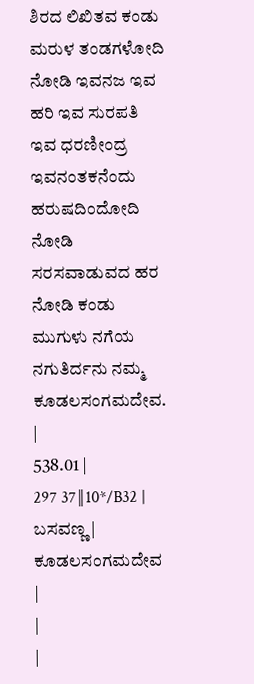ಶಿರದ ಲಿಖಿತವ ಕಂಡು ಮರುಳ ತಂಡಗಳೋದಿ ನೋಡಿ ಇವನಜ ಇವ ಹರಿ ಇವ ಸುರಪತಿ ಇವ ಧರಣೀಂದ್ರ ಇವನಂತಕನೆಂದು ಹರುಷದಿಂದೋದಿ ನೋಡಿ ಸರಸವಾಡುವದ ಹರ ನೋಡಿ ಕಂಡು ಮುಗುಳು ನಗೆಯ ನಗುತಿರ್ದನು ನಮ್ಮ ಕೂಡಲಸಂಗಮದೇವ. |
538.01 |
297 37‖10*/B32 |
ಬಸವಣ್ಣ | ಕೂಡಲಸಂಗಮದೇವ |
|
|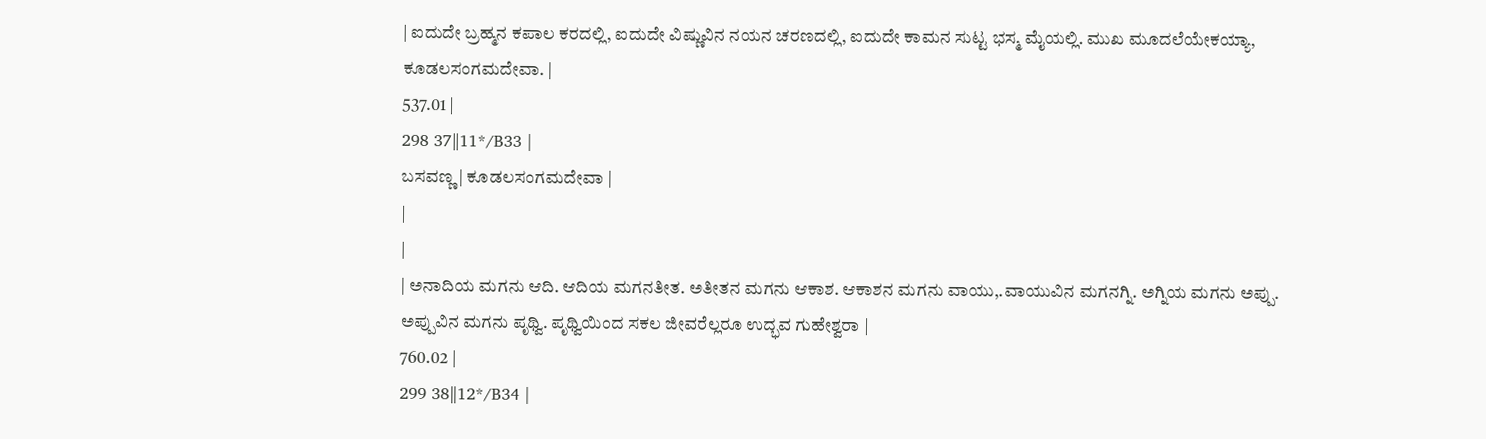| ಐದುದೇ ಬ್ರಹ್ಮನ ಕಪಾಲ ಕರದಲ್ಲಿ, ಐದುದೇ ವಿಷ್ಣುವಿನ ನಯನ ಚರಣದಲ್ಲಿ, ಐದುದೇ ಕಾಮನ ಸುಟ್ಟ ಭಸ್ಮ ಮೈಯಲ್ಲಿ. ಮುಖ ಮೂದಲೆಯೇಕಯ್ಯಾ, ಕೂಡಲಸಂಗಮದೇವಾ. |
537.01 |
298 37‖11*/B33 |
ಬಸವಣ್ಣ | ಕೂಡಲಸಂಗಮದೇವಾ |
|
|
| ಅನಾದಿಯ ಮಗನು ಆದಿ. ಆದಿಯ ಮಗನತೀತ. ಅತೀತನ ಮಗನು ಆಕಾಶ. ಆಕಾಶನ ಮಗನು ವಾಯು,.ವಾಯುವಿನ ಮಗನಗ್ನಿ. ಅಗ್ನಿಯ ಮಗನು ಅಪ್ಪು. ಅಪ್ಪುವಿನ ಮಗನು ಪೃಥ್ವಿ. ಪೃಥ್ವಿಯಿಂದ ಸಕಲ ಜೀವರೆಲ್ಲರೂ ಉದ್ಭವ ಗುಹೇಶ್ವರಾ |
760.02 |
299 38‖12*/B34 |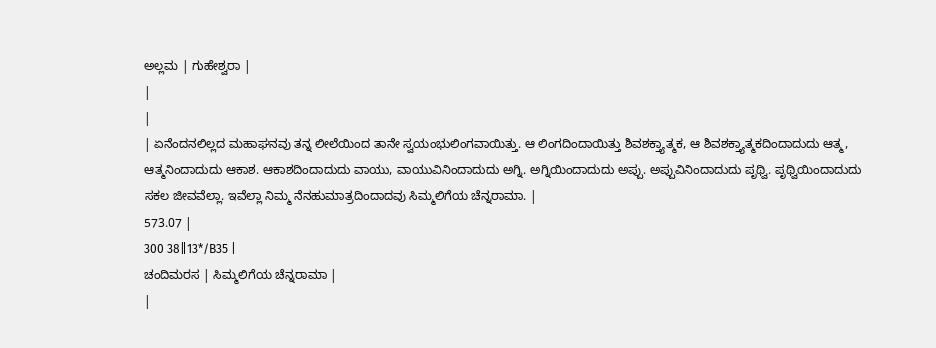ಅಲ್ಲಮ | ಗುಹೇಶ್ವರಾ |
|
|
| ಏನೆಂದನಲಿಲ್ಲದ ಮಹಾಘನವು ತನ್ನ ಲೀಲೆಯಿಂದ ತಾನೇ ಸ್ವಯಂಭುಲಿಂಗವಾಯಿತ್ತು. ಆ ಲಿಂಗದಿಂದಾಯಿತ್ತು ಶಿವಶಕ್ತ್ಯಾತ್ಮಕ, ಆ ಶಿವಶಕ್ತ್ಯಾತ್ಮಕದಿಂದಾದುದು ಆತ್ಮ, ಆತ್ಮನಿಂದಾದುದು ಆಕಾಶ. ಆಕಾಶದಿಂದಾದುದು ವಾಯು, ವಾಯುವಿನಿಂದಾದುದು ಅಗ್ನಿ. ಅಗ್ನಿಯಿಂದಾದುದು ಅಪ್ಪು. ಅಪ್ಪುವಿನಿಂದಾದುದು ಪೃಥ್ವಿ. ಪೃಥ್ವಿಯಿಂದಾದುದು ಸಕಲ ಜೀವವೆಲ್ಲಾ. ಇವೆಲ್ಲಾ ನಿಮ್ಮ ನೆನಹುಮಾತ್ರದಿಂದಾದವು ಸಿಮ್ಮಲಿಗೆಯ ಚೆನ್ನರಾಮಾ. |
573.07 |
300 38‖13*/B35 |
ಚಂದಿಮರಸ | ಸಿಮ್ಮಲಿಗೆಯ ಚೆನ್ನರಾಮಾ |
|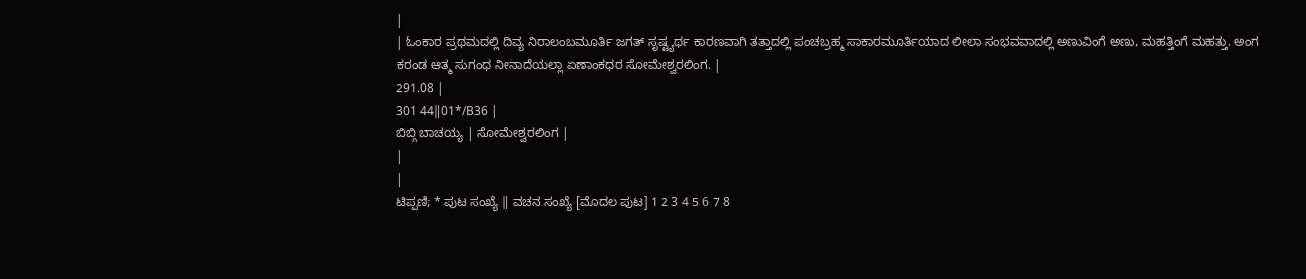|
| ಓಂಕಾರ ಪ್ರಥಮದಲ್ಲಿ ದಿವ್ಯ ನಿರಾಲಂಬಮೂರ್ತಿ ಜಗತ್ ಸೃಷ್ಟ್ಯರ್ಥ ಕಾರಣವಾಗಿ ತತ್ತಾದಲ್ಲಿ ಪಂಚಬ್ರಹ್ಮ ಸಾಕಾರಮೂರ್ತಿಯಾದ ಲೀಲಾ ಸಂಭವವಾದಲ್ಲಿ ಅಣುವಿಂಗೆ ಅಣು, ಮಹತ್ತಿಂಗೆ ಮಹತ್ತು. ಅಂಗ ಕರಂಡ ಆತ್ಮ ಸುಗಂಧ ನೀನಾದೆಯಲ್ಲಾ ಏಣಾಂಕಧರ ಸೋಮೇಶ್ವರಲಿಂಗ. |
291.08 |
301 44‖01*/B36 |
ಬಿಬ್ಗಿ ಬಾಚಯ್ಯ | ಸೋಮೇಶ್ವರಲಿಂಗ |
|
|
ಟಿಪ್ಪಣಿ; * ಪುಟ ಸಂಖ್ಯೆ ‖ ವಚನ ಸಂಖ್ಯೆ [ಮೊದಲ ಪುಟ] 1 2 3 4 5 6 7 8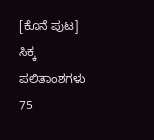[ಕೊನೆ ಪುಟ]
ಸಿಕ್ಕ ಪಲಿತಾಂಶಗಳು 75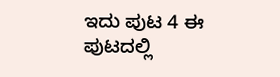ಇದು ಪುಟ 4 ಈ ಪುಟದಲ್ಲಿ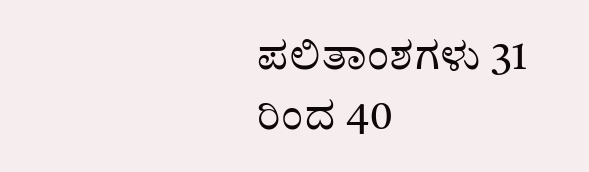ಪಲಿತಾಂಶಗಳು 31 ರಿಂದ 40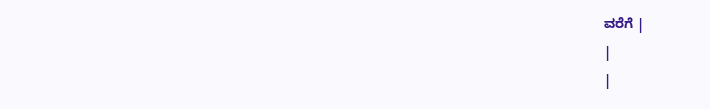ವರೆಗೆ |
|
|